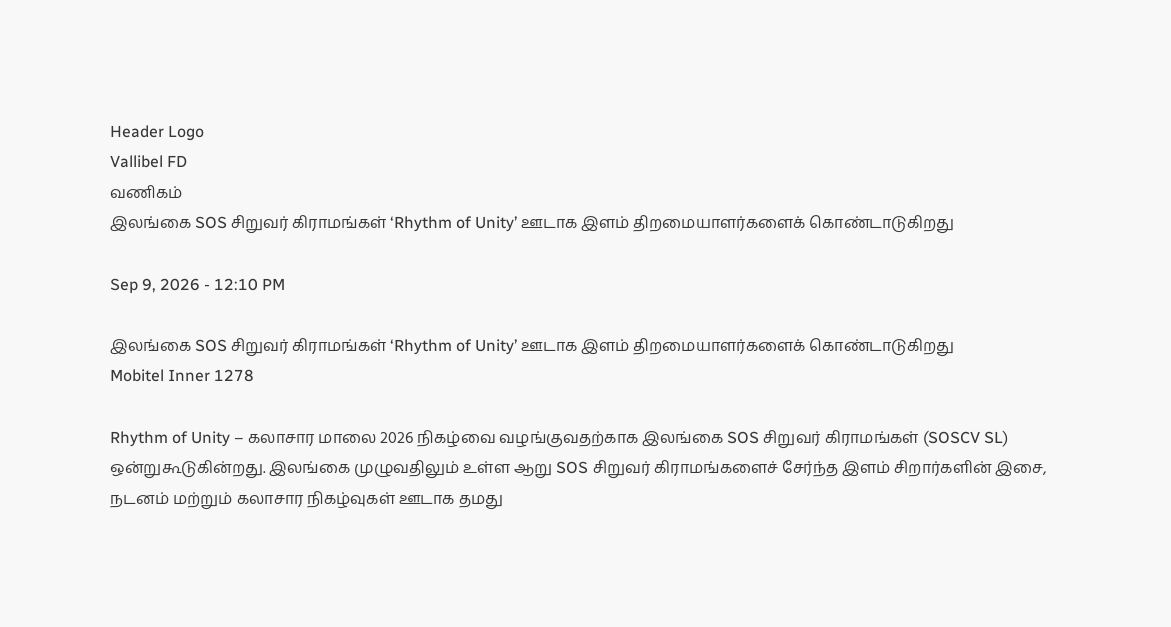Header Logo
Vallibel FD
வணிகம்
இலங்கை SOS சிறுவர் கிராமங்கள் ‘Rhythm of Unity’ ஊடாக இளம் திறமையாளர்களைக் கொண்டாடுகிறது

Sep 9, 2026 - 12:10 PM

இலங்கை SOS சிறுவர் கிராமங்கள் ‘Rhythm of Unity’ ஊடாக இளம் திறமையாளர்களைக் கொண்டாடுகிறது
Mobitel Inner 1278

Rhythm of Unity – கலாசார மாலை 2026 நிகழ்வை வழங்குவதற்காக இலங்கை SOS சிறுவர் கிராமங்கள் (SOSCV SL) ஒன்றுகூடுகின்றது. இலங்கை முழுவதிலும் உள்ள ஆறு SOS சிறுவர் கிராமங்களைச் சேர்ந்த இளம் சிறார்களின் இசை, நடனம் மற்றும் கலாசார நிகழ்வுகள் ஊடாக தமது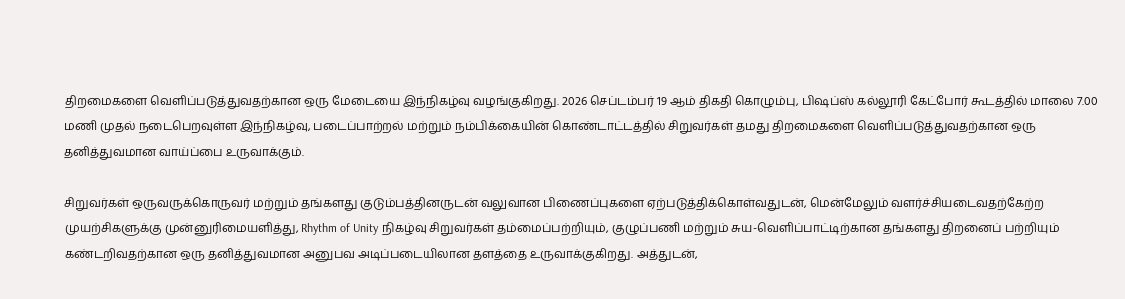திறமைகளை வெளிப்படுத்துவதற்கான ஒரு மேடையை இந்நிகழ்வு வழங்குகிறது. 2026 செப்டம்பர் 19 ஆம் திகதி கொழும்பு, பிஷப்ஸ் கல்லூரி கேட்போர் கூடத்தில் மாலை 7.00 மணி முதல் நடைபெறவுள்ள இந்நிகழ்வு, படைப்பாற்றல் மற்றும் நம்பிக்கையின் கொண்டாட்டத்தில் சிறுவர்கள் தமது திறமைகளை வெளிப்படுத்துவதற்கான ஒரு தனித்துவமான வாய்ப்பை உருவாக்கும்.

சிறுவர்கள் ஒருவருக்கொருவர் மற்றும் தங்களது குடும்பத்தினருடன் வலுவான பிணைப்புகளை ஏற்படுத்திக்கொள்வதுடன், மென்மேலும் வளர்ச்சியடைவதற்கேற்ற முயற்சிகளுக்கு முன்னுரிமையளித்து, Rhythm of Unity நிகழ்வு சிறுவர்கள் தம்மைப்பற்றியும், குழுப்பணி மற்றும் சுய-வெளிப்பாட்டிற்கான தங்களது திறனைப் பற்றியும் கண்டறிவதற்கான ஒரு தனித்துவமான அனுபவ அடிப்படையிலான தளத்தை உருவாக்குகிறது. அத்துடன்,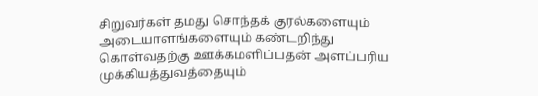சிறுவர்கள் தமது சொந்தக் குரல்களையும் அடையாளங்களையும் கண்டறிந்து கொள்வதற்கு ஊக்கமளிப்பதன் அளப்பரிய முக்கியத்துவத்தையும்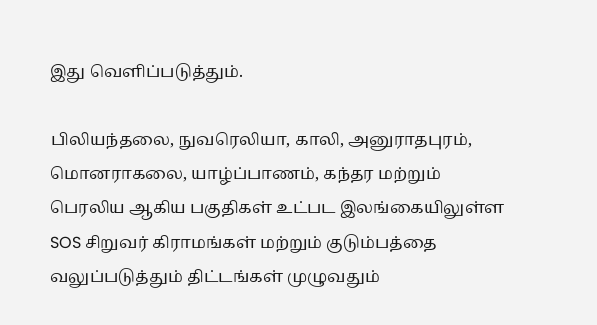இது வெளிப்படுத்தும்.

பிலியந்தலை, நுவரெலியா, காலி, அனுராதபுரம், மொனராகலை, யாழ்ப்பாணம், கந்தர மற்றும் பெரலிய ஆகிய பகுதிகள் உட்பட இலங்கையிலுள்ள SOS சிறுவர் கிராமங்கள் மற்றும் குடும்பத்தை வலுப்படுத்தும் திட்டங்கள் முழுவதும்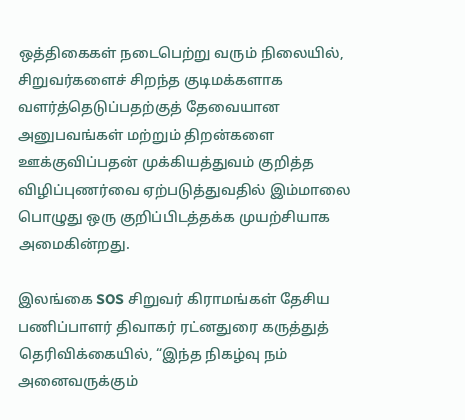ஒத்திகைகள் நடைபெற்று வரும் நிலையில், சிறுவர்களைச் சிறந்த குடிமக்களாக வளர்த்தெடுப்பதற்குத் தேவையான அனுபவங்கள் மற்றும் திறன்களை ஊக்குவிப்பதன் முக்கியத்துவம் குறித்த விழிப்புணர்வை ஏற்படுத்துவதில் இம்மாலை பொழுது ஒரு குறிப்பிடத்தக்க முயற்சியாக அமைகின்றது.

இலங்கை SOS சிறுவர் கிராமங்கள் தேசிய பணிப்பாளர் திவாகர் ரட்னதுரை கருத்துத் தெரிவிக்கையில், “இந்த நிகழ்வு நம் அனைவருக்கும்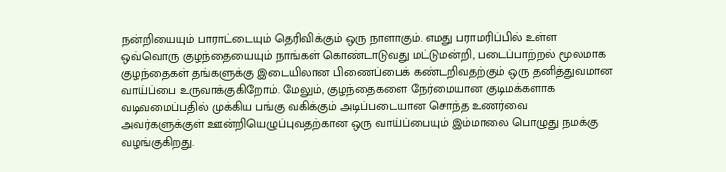நன்றியையும் பாராட்டையும் தெரிவிக்கும் ஒரு நாளாகும். எமது பராமரிப்பில் உள்ள ஒவ்வொரு குழந்தையையும் நாங்கள் கொண்டாடுவது மட்டுமன்றி, படைப்பாற்றல் மூலமாக குழந்தைகள் தங்களுக்கு இடையிலான பிணைப்பைக் கண்டறிவதற்கும் ஒரு தனித்துவமான வாய்ப்பை உருவாக்குகிறோம். மேலும், குழந்தைகளை நேர்மையான குடிமக்களாக வடிவமைப்பதில் முக்கிய பங்கு வகிக்கும் அடிப்படையான சொந்த உணர்வை அவர்களுக்குள் ஊன்றியெழுப்புவதற்கான ஒரு வாய்ப்பையும் இம்மாலை பொழுது நமக்கு வழங்குகிறது.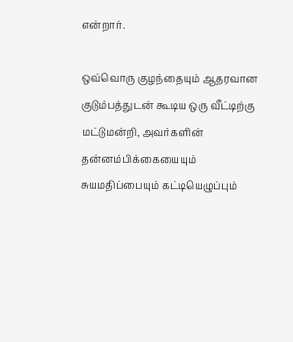என்றார்.

ஒவ்வொரு குழந்தையும் ஆதரவான குடும்பத்துடன் கூடிய ஒரு வீட்டிற்கு மட்டுமன்றி, அவர்களின் தன்னம்பிக்கையையும் சுயமதிப்பையும் கட்டியெழுப்பும்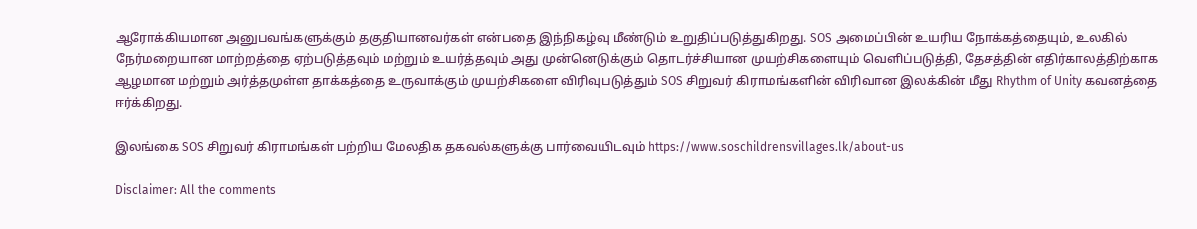ஆரோக்கியமான அனுபவங்களுக்கும் தகுதியானவர்கள் என்பதை இந்நிகழ்வு மீண்டும் உறுதிப்படுத்துகிறது. SOS அமைப்பின் உயரிய நோக்கத்தையும், உலகில் நேர்மறையான மாற்றத்தை ஏற்படுத்தவும் மற்றும் உயர்த்தவும் அது முன்னெடுக்கும் தொடர்ச்சியான முயற்சிகளையும் வெளிப்படுத்தி, தேசத்தின் எதிர்காலத்திற்காக ஆழமான மற்றும் அர்த்தமுள்ள தாக்கத்தை உருவாக்கும் முயற்சிகளை விரிவுபடுத்தும் SOS சிறுவர் கிராமங்களின் விரிவான இலக்கின் மீது Rhythm of Unity கவனத்தை ஈர்க்கிறது.

இலங்கை SOS சிறுவர் கிராமங்கள் பற்றிய மேலதிக தகவல்களுக்கு பார்வையிடவும் https://www.soschildrensvillages.lk/about-us

Disclaimer: All the comments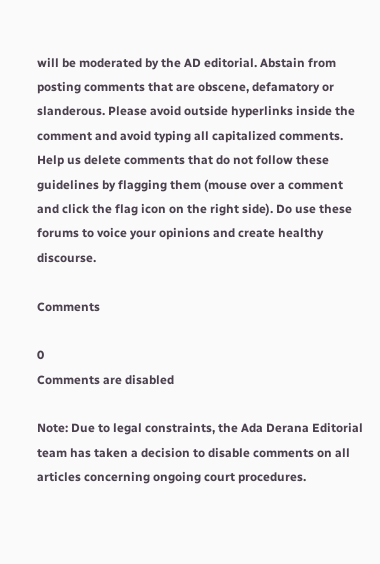will be moderated by the AD editorial. Abstain from posting comments that are obscene, defamatory or slanderous. Please avoid outside hyperlinks inside the comment and avoid typing all capitalized comments. Help us delete comments that do not follow these guidelines by flagging them (mouse over a comment and click the flag icon on the right side). Do use these forums to voice your opinions and create healthy discourse.

Comments

0
Comments are disabled

Note: Due to legal constraints, the Ada Derana Editorial team has taken a decision to disable comments on all articles concerning ongoing court procedures.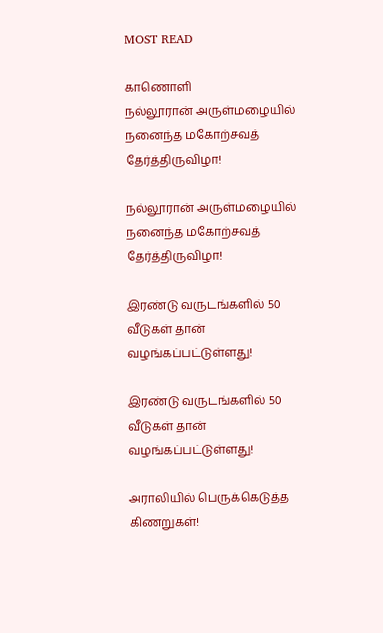MOST READ

காணொளி
நல்லூரான் அருள்மழையில் நனைந்த மகோற்சவத் தேர்த்திருவிழா!

நல்லூரான் அருள்மழையில் நனைந்த மகோற்சவத் தேர்த்திருவிழா!

இரண்டு வருடங்களில் 50 வீடுகள் தான் வழங்கப்பட்டுள்ளது!

இரண்டு வருடங்களில் 50 வீடுகள் தான் வழங்கப்பட்டுள்ளது!

அராலியில் பெருக்கெடுத்த கிணறுகள்!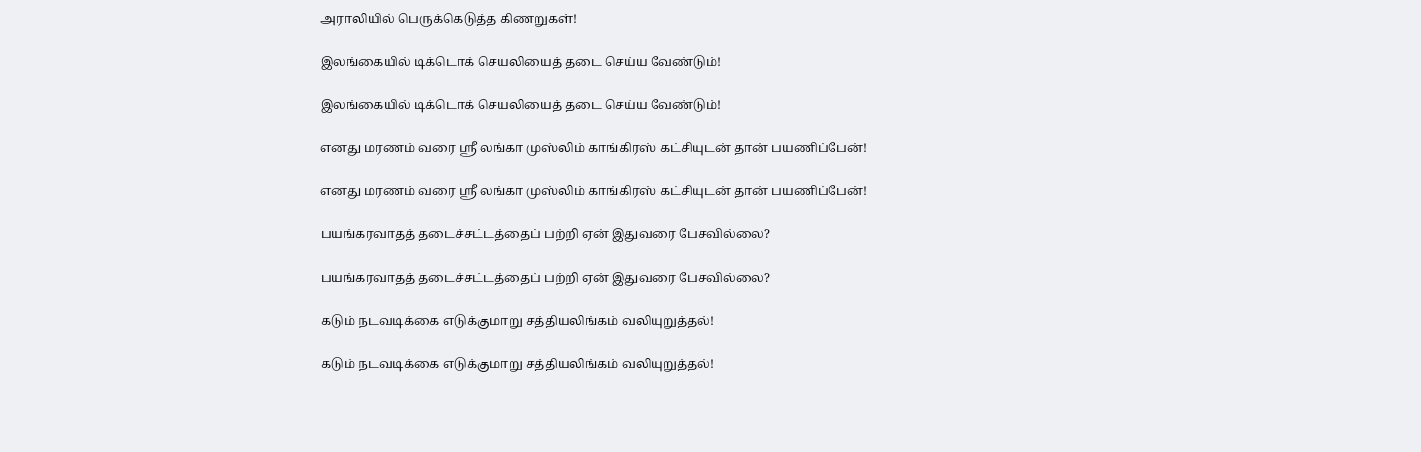அராலியில் பெருக்கெடுத்த கிணறுகள்!

இலங்கையில் டிக்டொக் செயலியைத் தடை செய்ய வேண்டும்!

இலங்கையில் டிக்டொக் செயலியைத் தடை செய்ய வேண்டும்!

எனது மரணம் வரை ஸ்ரீ லங்கா முஸ்லிம் காங்கிரஸ் கட்சியுடன் தான் பயணிப்பேன்!

எனது மரணம் வரை ஸ்ரீ லங்கா முஸ்லிம் காங்கிரஸ் கட்சியுடன் தான் பயணிப்பேன்!

பயங்கரவாதத் தடைச்சட்டத்தைப் பற்றி ஏன் இதுவரை பேசவில்லை?

பயங்கரவாதத் தடைச்சட்டத்தைப் பற்றி ஏன் இதுவரை பேசவில்லை?

கடும் நடவடிக்கை எடுக்குமாறு சத்தியலிங்கம் வலியுறுத்தல்!

கடும் நடவடிக்கை எடுக்குமாறு சத்தியலிங்கம் வலியுறுத்தல்!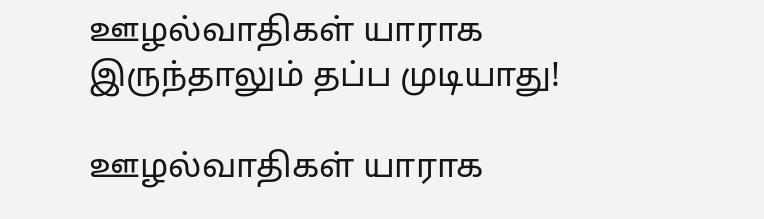ஊழல்வாதிகள் யாராக இருந்தாலும் தப்ப முடியாது!

ஊழல்வாதிகள் யாராக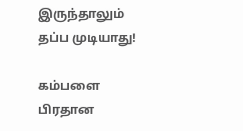இருந்தாலும் தப்ப முடியாது!

கம்பளை பிரதான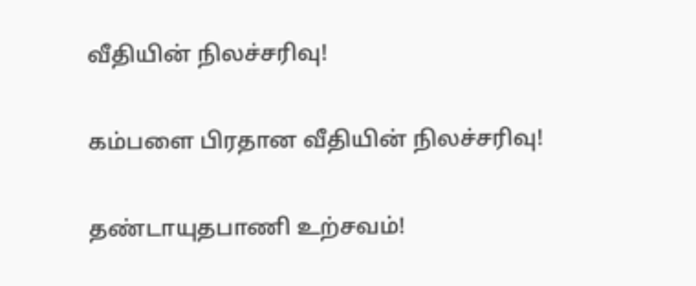வீதியின் நிலச்சரிவு!

கம்பளை பிரதான வீதியின் நிலச்சரிவு!

தண்டாயுதபாணி உற்சவம்!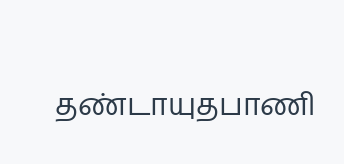தண்டாயுதபாணி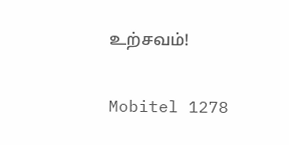உற்சவம்!

Mobitel 1278